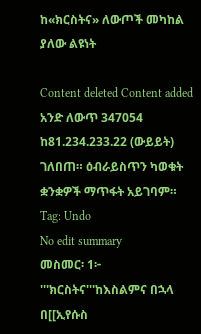ከ«ክርስትና» ለውጦች መካከል ያለው ልዩነት

Content deleted Content added
አንድ ለውጥ 347054 ከ81.234.233.22 (ውይይት) ገለበጠ። ዕብራይስጥን ካወቁት ቋንቋዎች ማጥፋት አይገባም።
Tag: Undo
No edit summary
መስመር፡ 1፦
'''ክርስትና'''ከእስልምና በኋላ በ[[ኢየሱስ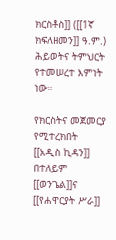ክርስቶስ]] ([[1ኛ ክፍለዘመን]] ዓ.ም.) ሕይወትና ትምህርት የተመሠረተ እምነት ነው።

የክርስትና መጀመርያ የሚተረክበት [[አዲስ ኪዳን]] በተለይም [[ወንጌል]]ና [[የሐዋርያት ሥራ]]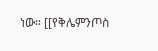ነው። [[የቅሌምንጦስ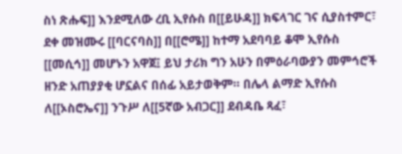ስነ ጽሑፍ]] እንደሚለው ረቢ ኢየሱስ በ[[ይሁዳ]] ክፍላገር ገና ሲያስተምር፣ ደቀ መዝሙሩ [[ባርናባስ]] በ[[ሮሜ]] ከተማ አደባባይ ቆሞ ኢየሱስ [[መሲኅ]] መሆኑን አዋጀ፤ ይህ ታሪክ ግን አሁን በምዕራባውያን መምኅሮች ዘንድ አጠያያቂ ሆኗልና በሰፊ አይታወቅም። በሌላ ልማድ ኢየሱስ ለ[[ኦስሮኤና]] ንጉሥ ለ[[5ኛው አብጋር]] ደብዳቤ ጻፈ፣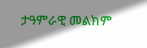ታዓምራዊ መልክም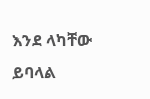እንደ ላካቸው ይባላል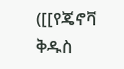([[የጄኖቫ ቅዱስ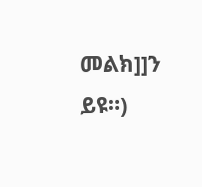መልክ]]ን ይዩ።)